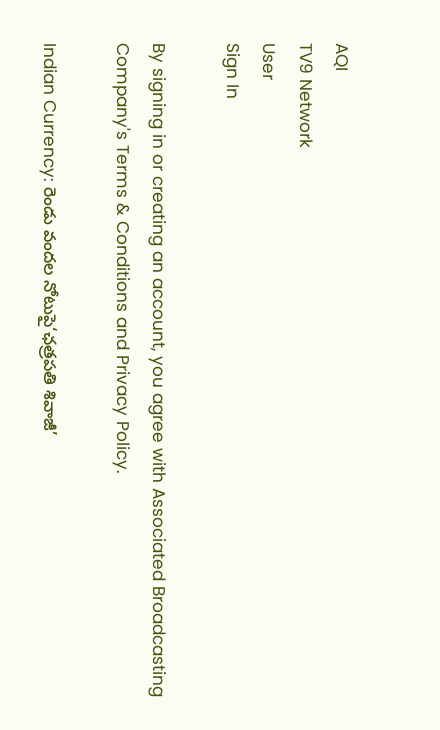AQI
TV9 Network
User
Sign In

By signing in or creating an account, you agree with Associated Broadcasting Company's Terms & Conditions and Privacy Policy.

Indian Currency: రెండు వందల నోటుపై‘ఛత్రపతి శివాజీ’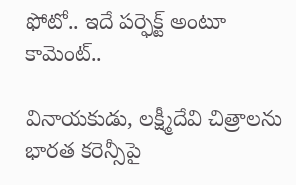ఫోటో.. ఇదే పర్ఫెక్ట్ అంటూ కామెంట్..

వినాయకుడు, లక్ష్మీదేవి చిత్రాలను భారత కరెన్సీపై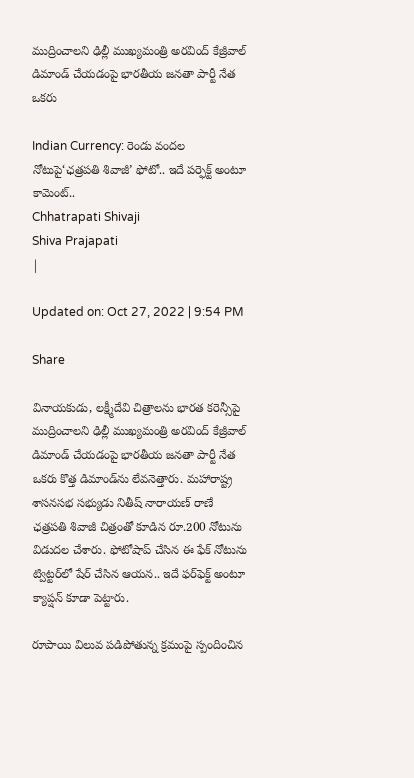ముద్రించాలని ఢిల్లీ ముఖ్యమంత్రి అరవింద్ కేజ్రీవాల్ డిమాండ్ చేయడంపై భారతీయ జనతా పార్టీ నేత ఒకరు

Indian Currency: రెండు వందల నోటుపై‘ఛత్రపతి శివాజీ’ ఫోటో.. ఇదే పర్ఫెక్ట్ అంటూ కామెంట్..
Chhatrapati Shivaji
Shiva Prajapati
|

Updated on: Oct 27, 2022 | 9:54 PM

Share

వినాయకుడు, లక్ష్మీదేవి చిత్రాలను భారత కరెన్సీపై ముద్రించాలని ఢిల్లీ ముఖ్యమంత్రి అరవింద్ కేజ్రీవాల్ డిమాండ్ చేయడంపై భారతీయ జనతా పార్టీ నేత ఒకరు కొత్త డిమాండ్‌ను లేవనెత్తారు. మహారాష్ట్ర శాసనసభ సభ్యుడు నితీష్ నారాయణ్ రాణే ఛత్రపతి శివాజీ చిత్రంతో కూడిన రూ.200 నోటును విడుదల చేశారు. ఫోటోషాప్ చేసిన ఈ ఫేక్ నోటును ట్విట్టర్‌లో షేర్ చేసిన ఆయన.. ఇదే ఫర్‌ఫెక్ట్ అంటూ క్యాప్షన్ కూడా పెట్టారు.

రూపాయి విలువ పడిపోతున్న క్రమంపై స్పందించిన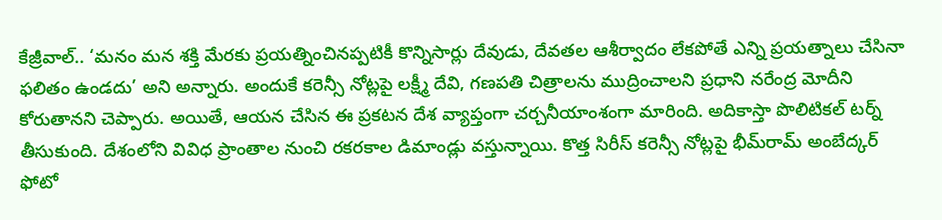కేజ్రీవాల్.. ‘మనం మన శక్తి మేరకు ప్రయత్నించినప్పటికీ కొన్నిసార్లు దేవుడు, దేవతల ఆశీర్వాదం లేకపోతే ఎన్ని ప్రయత్నాలు చేసినా ఫలితం ఉండదు’ అని అన్నారు. అందుకే కరెన్సీ నోట్లపై లక్ష్మీ దేవి, గణపతి చిత్రాలను ముద్రించాలని ప్రధాని నరేంద్ర మోదీని కోరుతానని చెప్పారు. అయితే, ఆయన చేసిన ఈ ప్రకటన దేశ వ్యాప్తంగా చర్చనీయాంశంగా మారింది. అదికాస్తా పొలిటికల్ టర్న్ తీసుకుంది. దేశంలోని వివిధ ప్రాంతాల నుంచి రకరకాల డిమాండ్లు వస్తున్నాయి. కొత్త సిరీస్ కరెన్సీ నోట్లపై భీమ్‌రామ్ అంబేద్కర్ ఫోటో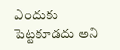ఎందుకు పెట్టకూడదు అని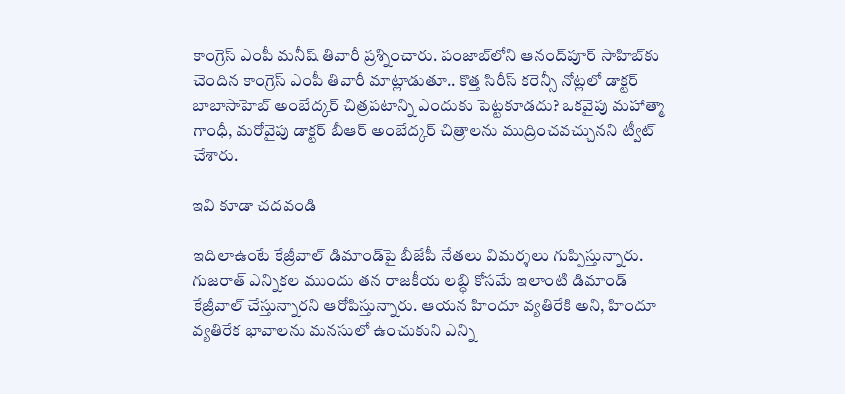కాంగ్రెస్ ఎంపీ మనీష్ తివారీ ప్రశ్నించారు. పంజాబ్‌లోని ఆనంద్‌పూర్ సాహిబ్‌కు చెందిన కాంగ్రెస్ ఎంపీ తివారీ మాట్లాడుతూ.. కొత్త సిరీస్ కరెన్సీ నోట్లలో డాక్టర్ బాబాసాహెబ్ అంబేద్కర్ చిత్రపటాన్ని ఎందుకు పెట్టకూడదు? ఒకవైపు మహాత్మా గాంధీ, మరోవైపు డాక్టర్ బీఆర్ అంబేద్కర్ చిత్రాలను ముద్రించవచ్చునని ట్వీట్ చేశారు.

ఇవి కూడా చదవండి

ఇదిలాఉంటే కేజ్రీవాల్ డిమాండ్‌పై బీజేపీ నేతలు విమర్శలు గుప్పిస్తున్నారు. గుజరాత్ ఎన్నికల ముందు తన రాజకీయ లబ్ధి కోసమే ఇలాంటి డిమాండ్ కేజ్రీవాల్ చేస్తున్నారని ఆరోపిస్తున్నారు. ఆయన హిందూ వ్యతిరేకి అని, హిందూ వ్యతిరేక భావాలను మనసులో ఉంచుకుని ఎన్ని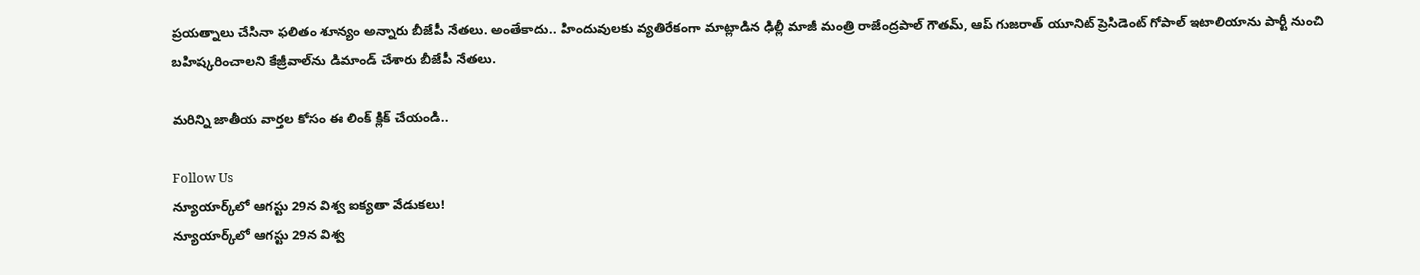ప్రయత్నాలు చేసినా ఫలితం శూన్యం అన్నారు బీజేపీ నేతలు. అంతేకాదు.. హిందువులకు వ్యతిరేకంగా మాట్లాడిన ఢిల్లీ మాజీ మంత్రి రాజేంద్రపాల్ గౌతమ్, ఆప్ గుజరాత్ యూనిట్ ప్రెసిడెంట్ గోపాల్ ఇటాలియాను పార్టీ నుంచి బహిష్కరించాలని కేజ్రీవాల్‌ను డిమాండ్ చేశారు బీజేపీ నేతలు.

మరిన్ని జాతీయ వార్తల కోసం ఈ లింక్ క్లిక్ చేయండి..

Follow Us
న్యూయార్క్‌లో ఆగస్టు 29న విశ్వ ఐక్యతా వేడుకలు!
న్యూయార్క్‌లో ఆగస్టు 29న విశ్వ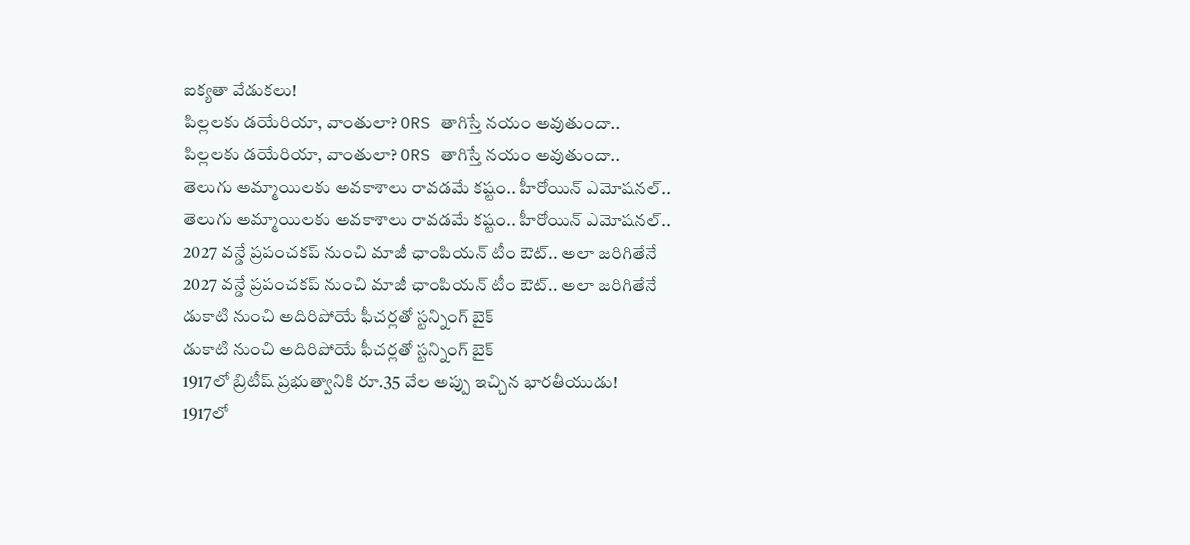ఐక్యతా వేడుకలు!
పిల్లలకు డయేరియా, వాంతులా? ORS తాగిస్తే నయం అవుతుందా..
పిల్లలకు డయేరియా, వాంతులా? ORS తాగిస్తే నయం అవుతుందా..
తెలుగు అమ్మాయిలకు అవకాశాలు రావడమే కష్టం.. హీరోయిన్ ఎమోషనల్..
తెలుగు అమ్మాయిలకు అవకాశాలు రావడమే కష్టం.. హీరోయిన్ ఎమోషనల్..
2027 వన్డే ప్రపంచకప్ నుంచి మాజీ ఛాంపియన్ టీం ఔట్.. అలా జరిగితేనే
2027 వన్డే ప్రపంచకప్ నుంచి మాజీ ఛాంపియన్ టీం ఔట్.. అలా జరిగితేనే
డుకాటి నుంచి అదిరిపోయే ఫీచర్లతో స్టన్నింగ్ బైక్
డుకాటి నుంచి అదిరిపోయే ఫీచర్లతో స్టన్నింగ్ బైక్
1917లో బ్రిటీష్ ప్రభుత్వానికి రూ.35 వేల అప్పు ఇచ్చిన భారతీయుడు!
1917లో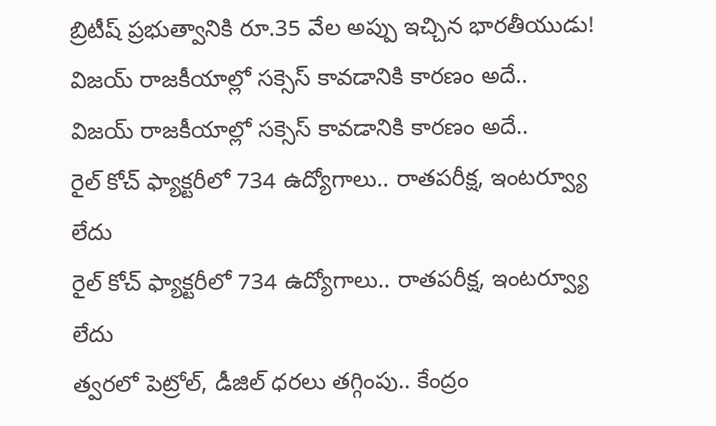బ్రిటీష్ ప్రభుత్వానికి రూ.35 వేల అప్పు ఇచ్చిన భారతీయుడు!
విజయ్ రాజకీయాల్లో సక్సెస్ కావడానికి కారణం అదే..
విజయ్ రాజకీయాల్లో సక్సెస్ కావడానికి కారణం అదే..
రైల్‌ కోచ్‌ ఫ్యాక్టరీలో 734 ఉద్యోగాలు.. రాతపరీక్ష, ఇంటర్వ్యూ లేదు
రైల్‌ కోచ్‌ ఫ్యాక్టరీలో 734 ఉద్యోగాలు.. రాతపరీక్ష, ఇంటర్వ్యూ లేదు
త్వరలో పెట్రోల్, డీజిల్ ధరలు తగ్గింపు.. కేంద్రం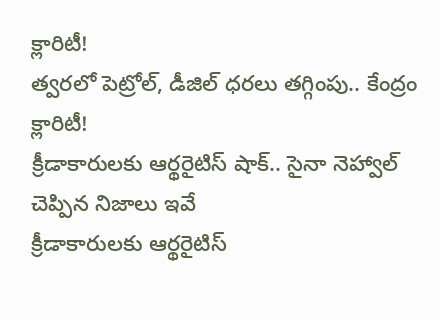క్లారిటీ!
త్వరలో పెట్రోల్, డీజిల్ ధరలు తగ్గింపు.. కేంద్రం క్లారిటీ!
క్రీడాకారులకు ఆర్థరైటిస్ షాక్.. సైనా నెహ్వాల్ చెప్పిన నిజాలు ఇవే
క్రీడాకారులకు ఆర్థరైటిస్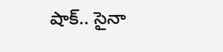షాక్.. సైనా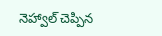నెహ్వాల్ చెప్పిన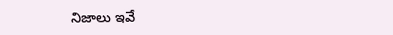నిజాలు ఇవే